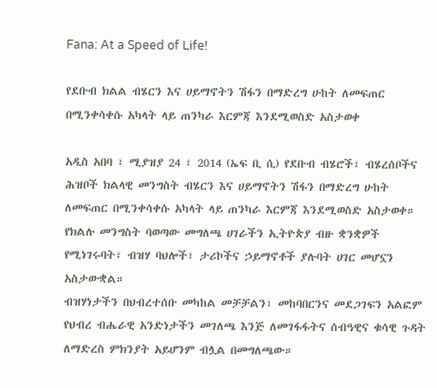Fana: At a Speed of Life!

የደቡብ ክልል ብሄርን እና ሀይማኖትን ሽፋን በማድረግ ሁከት ለመፍጠር በሚንቀሳቀሱ አካላት ላይ ጠንካራ እርምጃ እንደሚወስድ አስታወቀ

አዲስ አበባ ፣ ሚያዝያ 24 ፣ 2014 (ኤፍ ቢ ሲ) የደቡብ ብሄሮች፣ ብሄረሰቦችና ሕዝቦች ክልላዊ መንግስት ብሄርን እና ሀይማኖትን ሽፋን በማድረግ ሁከት ለመፍጠር በሚንቀሳቀሱ አካላት ላይ ጠንካራ እርምጃ እንደሚወስድ አስታወቀ።
የክልሉ መንግስት ባወጣው መግለጫ ሀገራችን ኢትዮጵያ ብዙ ቋንቋዎች የሚነገሩባት፣ ብዝሃ ባህሎች፣ ታሪኮችና ኃይማኖቶች ያሉባት ሀገር መሆኗን አስታውቋል።
ብዝሃነታችን በህብረተሰቡ መካከል መቻቻልን፣ መከባበርንና መደጋገፍን አልፎም የህብረ ብሔራዊ አንድነታችን መገለጫ እንጅ ለመገፋፋትና ሰብዓዊና ቁሳዊ ጉዳት ለማድረስ ምክንያት አይሆንም ብሏል በመግለጫው።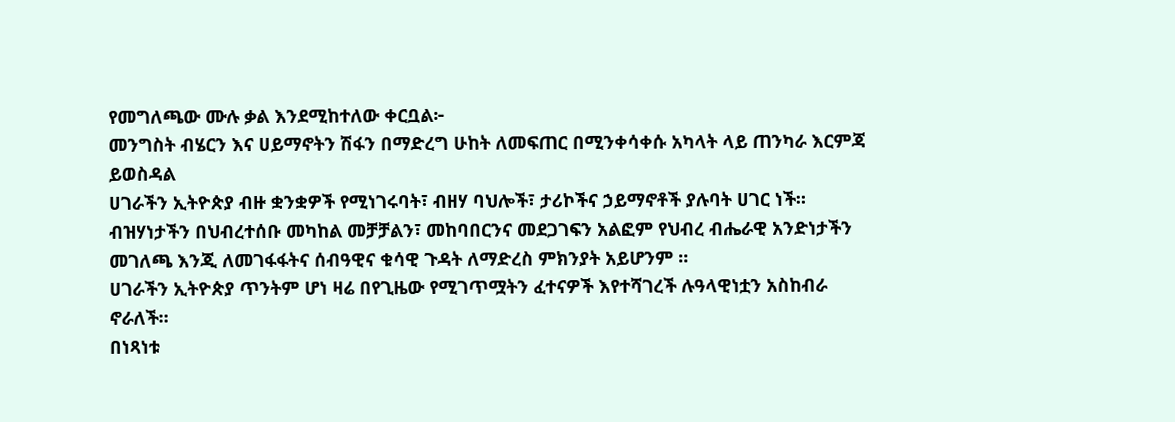የመግለጫው ሙሉ ቃል እንደሚከተለው ቀርቧል፦
መንግስት ብሄርን እና ሀይማኖትን ሽፋን በማድረግ ሁከት ለመፍጠር በሚንቀሳቀሱ አካላት ላይ ጠንካራ እርምጃ ይወስዳል
ሀገራችን ኢትዮጵያ ብዙ ቋንቋዎች የሚነገሩባት፣ ብዘሃ ባህሎች፣ ታሪኮችና ኃይማኖቶች ያሉባት ሀገር ነች።
ብዝሃነታችን በህብረተሰቡ መካከል መቻቻልን፣ መከባበርንና መደጋገፍን አልፎም የህብረ ብሔራዊ አንድነታችን መገለጫ እንጂ ለመገፋፋትና ሰብዓዊና ቁሳዊ ጉዳት ለማድረስ ምክንያት አይሆንም ።
ሀገራችን ኢትዮጵያ ጥንትም ሆነ ዛሬ በየጊዜው የሚገጥሟትን ፈተናዎች እየተሻገረች ሉዓላዊነቷን አስከብራ ኖራለች።
በነጻነቱ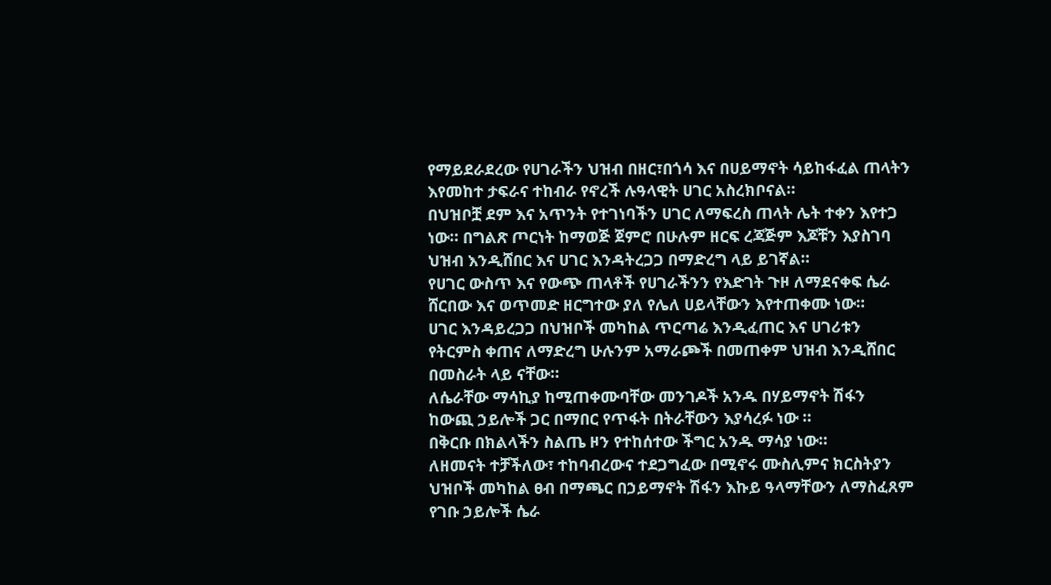የማይደራደረው የሀገራችን ህዝብ በዘር፣በጎሳ እና በሀይማኖት ሳይከፋፈል ጠላትን እየመከተ ታፍራና ተከብራ የኖረች ሉዓላዊት ሀገር አስረክቦናል።
በህዝቦቿ ደም እና አጥንት የተገነባችን ሀገር ለማፍረስ ጠላት ሌት ተቀን እየተጋ ነው። በግልጽ ጦርነት ከማወጅ ጀምሮ በሁሉም ዘርፍ ረጃጅም እጆቹን እያስገባ ህዝብ እንዲሸበር እና ሀገር እንዳትረጋጋ በማድረግ ላይ ይገኛል።
የሀገር ውስጥ እና የውጭ ጠላቶች የሀገራችንን የእድገት ጉዞ ለማደናቀፍ ሴራ ሸርበው እና ወጥመድ ዘርግተው ያለ የሌለ ሀይላቸውን እየተጠቀሙ ነው።
ሀገር እንዳይረጋጋ በህዝቦች መካከል ጥርጣሬ እንዲፈጠር እና ሀገሪቱን የትርምስ ቀጠና ለማድረግ ሁሉንም አማራጮች በመጠቀም ህዝብ እንዲሸበር በመስራት ላይ ናቸው።
ለሴራቸው ማሳኪያ ከሚጠቀሙባቸው መንገዶች አንዱ በሃይማኖት ሽፋን ከውጪ ኃይሎች ጋር በማበር የጥፋት በትራቸውን እያሳረፉ ነው ።
በቅርቡ በክልላችን ስልጤ ዞን የተከሰተው ችግር አንዱ ማሳያ ነው።
ለዘመናት ተቻችለው፣ ተከባብረውና ተደጋግፈው በሚኖሩ ሙስሊምና ክርስትያን ህዝቦች መካከል ፀብ በማጫር በኃይማኖት ሽፋን እኩይ ዓላማቸውን ለማስፈጸም የገቡ ኃይሎች ሴራ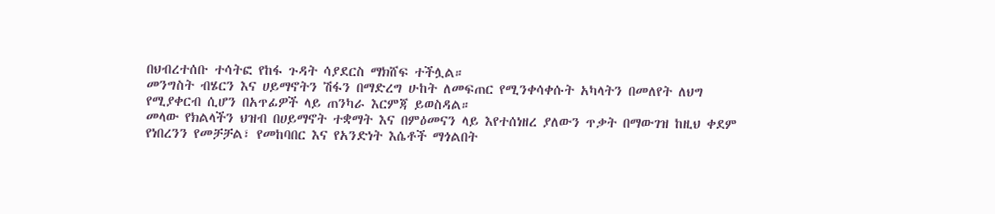በህብረተሰቡ ተሳትፎ የከፋ ጉዳት ሳያደርስ ማክሸፍ ተችሏል።
መንግስት ብሄርን እና ሀይማኖትን ሽፋን በማድረግ ሁከት ለመፍጠር የሚንቀሳቀሱት አካላትን በመለየት ለህግ የሚያቀርብ ሲሆን በአጥፊዎች ላይ ጠንካራ እርምጃ ይወስዳል።
መላው የክልላችን ህዝብ በሀይማኖት ተቋማት እና በምዕመናን ላይ እየተሰነዘረ ያለውን ጥቃት በማውገዝ ከዚህ ቀደም የነበረንን የመቻቻል፣ የመከባበር እና የአንድነት እሴቶች ማጎልበት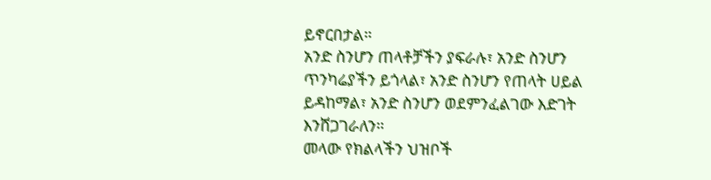ይኖርበታል።
አንድ ስንሆን ጠላቶቻችን ያፍራሉ፣ አንድ ስንሆን ጥንካሬያችን ይጎላል፣ አንድ ስንሆን የጠላት ሀይል ይዳከማል፣ አንድ ስንሆን ወደምንፈልገው እድገት እንሸጋገራለን።
መላው የክልላችን ህዝቦች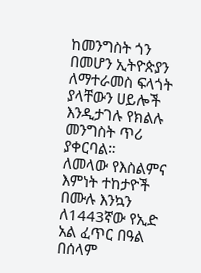ከመንግስት ጎን በመሆን ኢትዮጵያን ለማተራመስ ፍላጎት ያላቸውን ሀይሎች እንዲታገሉ የክልሉ መንግስት ጥሪ ያቀርባል።
ለመላው የእስልምና እምነት ተከታዮች በሙሉ እንኳን ለ1443ኛው የኢድ አል ፈጥር በዓል በሰላም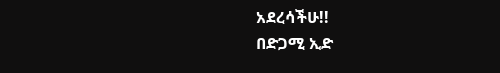አደረሳችሁ!!
በድጋሚ ኢድ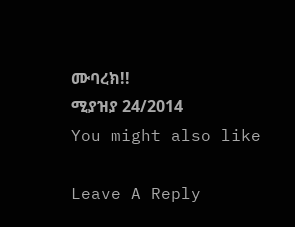ሙባረክ!!
ሚያዝያ 24/2014
You might also like

Leave A Reply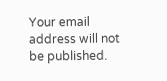Your email address will not be published.